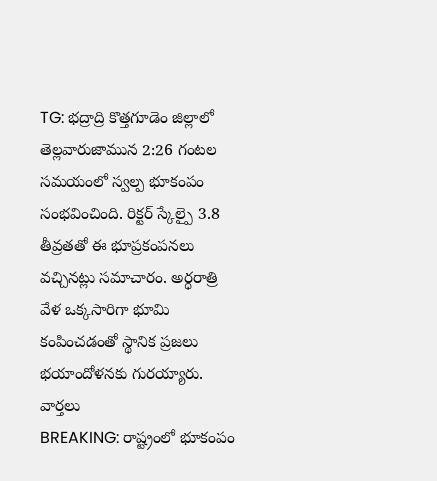TG: భద్రాద్రి కొత్తగూడెం జిల్లాలో తెల్లవారుజామున 2:26 గంటల సమయంలో స్వల్ప భూకంపం సంభవించింది. రిక్టర్ స్కేల్పై 3.8 తీవ్రతతో ఈ భూప్రకంపనలు వచ్చినట్లు సమాచారం. అర్ధరాత్రి వేళ ఒక్కసారిగా భూమి కంపించడంతో స్థానిక ప్రజలు భయాందోళనకు గురయ్యారు.
వార్తలు
BREAKING: రాష్ట్రంలో భూకంపం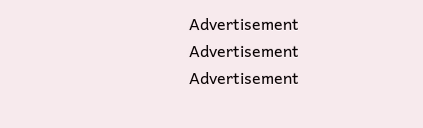Advertisement
Advertisement
Advertisement